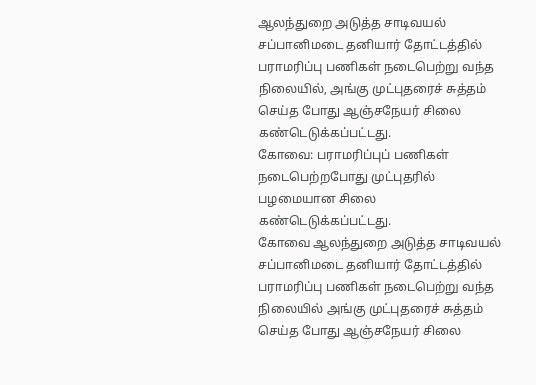ஆலந்துறை அடுத்த சாடிவயல் சப்பானிமடை தனியார் தோட்டத்தில் பராமரிப்பு பணிகள் நடைபெற்று வந்த நிலையில், அங்கு முட்புதரைச் சுத்தம் செய்த போது ஆஞ்சநேயர் சிலை கண்டெடுக்கப்பட்டது.
கோவை: பராமரிப்புப் பணிகள் நடைபெற்றபோது முட்புதரில் பழமையான சிலை கண்டெடுக்கப்பட்டது.
கோவை ஆலந்துறை அடுத்த சாடிவயல் சப்பானிமடை தனியார் தோட்டத்தில் பராமரிப்பு பணிகள் நடைபெற்று வந்த நிலையில் அங்கு முட்புதரைச் சுத்தம் செய்த போது ஆஞ்சநேயர் சிலை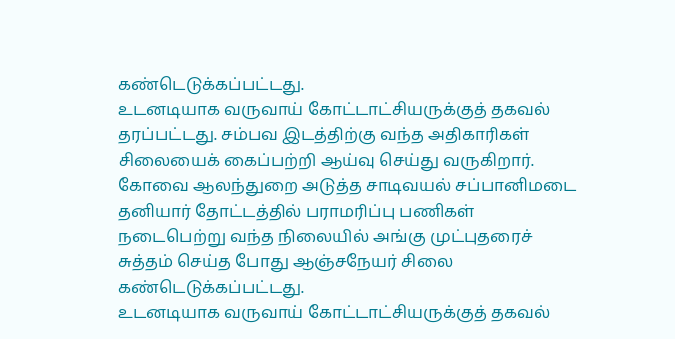கண்டெடுக்கப்பட்டது.
உடனடியாக வருவாய் கோட்டாட்சியருக்குத் தகவல் தரப்பட்டது. சம்பவ இடத்திற்கு வந்த அதிகாரிகள் சிலையைக் கைப்பற்றி ஆய்வு செய்து வருகிறார்.
கோவை ஆலந்துறை அடுத்த சாடிவயல் சப்பானிமடை தனியார் தோட்டத்தில் பராமரிப்பு பணிகள் நடைபெற்று வந்த நிலையில் அங்கு முட்புதரைச் சுத்தம் செய்த போது ஆஞ்சநேயர் சிலை கண்டெடுக்கப்பட்டது.
உடனடியாக வருவாய் கோட்டாட்சியருக்குத் தகவல்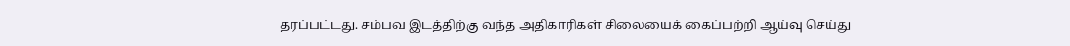தரப்பட்டது. சம்பவ இடத்திற்கு வந்த அதிகாரிகள் சிலையைக் கைப்பற்றி ஆய்வு செய்து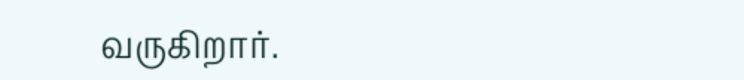வருகிறார்.